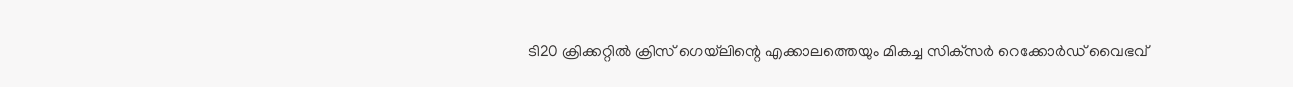ടി20 ക്രിക്കറ്റിൽ ക്രിസ് ഗെയ്‌ലിന്റെ എക്കാലത്തെയും മികച്ച സിക്‌സർ റെക്കോർഡ് വൈഭവ്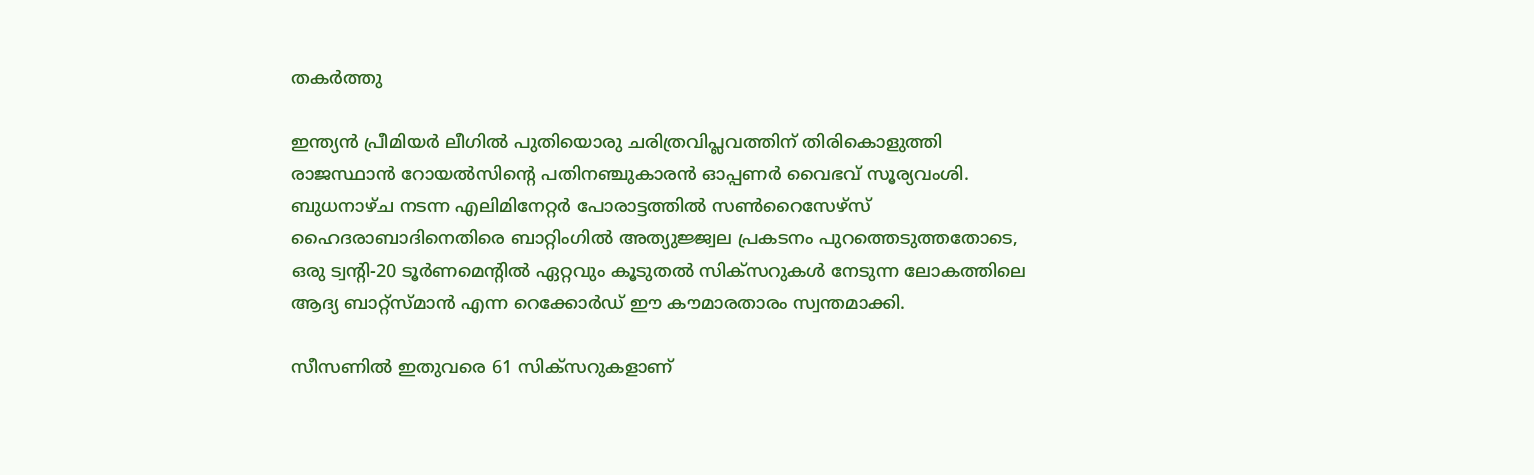തകർത്തു

ഇന്ത്യൻ പ്രീമിയർ ലീഗിൽ പുതിയൊരു ചരിത്രവിപ്ലവത്തിന് തിരികൊളുത്തി രാജസ്ഥാൻ റോയൽസിന്റെ പതിനഞ്ചുകാരൻ ഓപ്പണർ വൈഭവ് സൂര്യവംശി. ബുധനാഴ്ച നടന്ന എലിമിനേറ്റർ പോരാട്ടത്തിൽ സൺറൈസേഴ്‌സ് ഹൈദരാബാദിനെതിരെ ബാറ്റിംഗിൽ അത്യുജ്ജ്വല പ്രകടനം പുറത്തെടുത്തതോടെ, ഒരു ട്വന്റി-20 ടൂർണമെന്റിൽ ഏറ്റവും കൂടുതൽ സിക്സറുകൾ നേടുന്ന ലോകത്തിലെ ആദ്യ ബാറ്റ്സ്മാൻ എന്ന റെക്കോർഡ് ഈ കൗമാരതാരം സ്വന്തമാക്കി.

സീസണിൽ ഇതുവരെ 61 സിക്സറുകളാണ്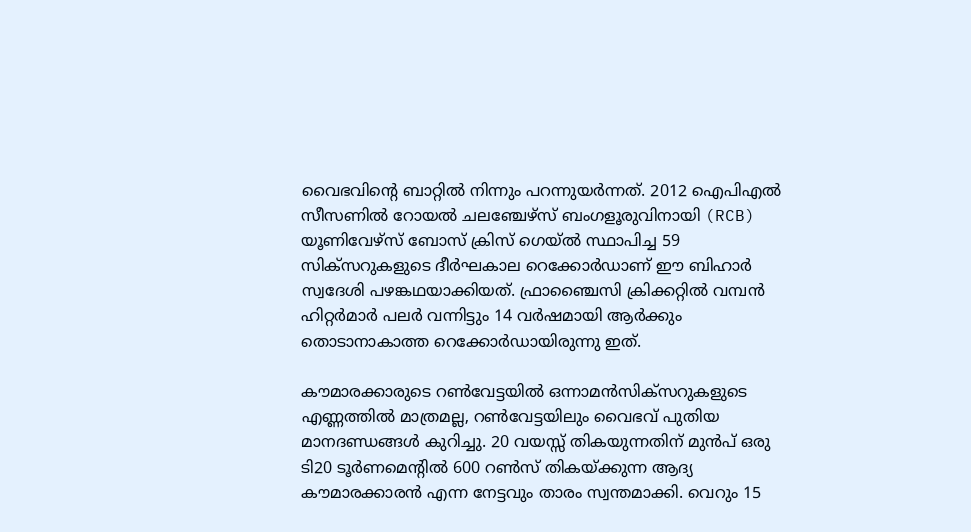വൈഭവിന്റെ ബാറ്റിൽ നിന്നും പറന്നുയർന്നത്. 2012 ഐപിഎൽ സീസണിൽ റോയൽ ചലഞ്ചേഴ്‌സ് ബംഗളൂരുവിനായി (RCB) യൂണിവേഴ്സ് ബോസ് ക്രിസ് ഗെയ്ൽ സ്ഥാപിച്ച 59 സിക്സറുകളുടെ ദീർഘകാല റെക്കോർഡാണ് ഈ ബിഹാർ സ്വദേശി പഴങ്കഥയാക്കിയത്. ഫ്രാഞ്ചൈസി ക്രിക്കറ്റിൽ വമ്പൻ ഹിറ്റർമാർ പലർ വന്നിട്ടും 14 വർഷമായി ആർക്കും തൊടാനാകാത്ത റെക്കോർഡായിരുന്നു ഇത്.

കൗമാരക്കാരുടെ റൺവേട്ടയിൽ ഒന്നാമൻസിക്സറുകളുടെ എണ്ണത്തിൽ മാത്രമല്ല, റൺവേട്ടയിലും വൈഭവ് പുതിയ മാനദണ്ഡങ്ങൾ കുറിച്ചു. 20 വയസ്സ് തികയുന്നതിന് മുൻപ് ഒരു ടി20 ടൂർണമെന്റിൽ 600 റൺസ് തികയ്ക്കുന്ന ആദ്യ കൗമാരക്കാരൻ എന്ന നേട്ടവും താരം സ്വന്തമാക്കി. വെറും 15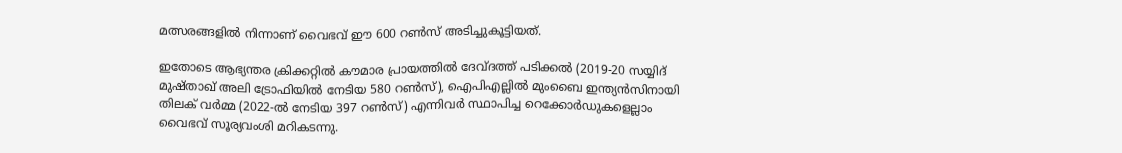മത്സരങ്ങളിൽ നിന്നാണ് വൈഭവ് ഈ 600 റൺസ് അടിച്ചുകൂട്ടിയത്.

ഇതോടെ ആഭ്യന്തര ക്രിക്കറ്റിൽ കൗമാര പ്രായത്തിൽ ദേവ്ദത്ത് പടിക്കൽ (2019-20 സയ്യിദ് മുഷ്താഖ് അലി ട്രോഫിയിൽ നേടിയ 580 റൺസ്), ഐപിഎല്ലിൽ മുംബൈ ഇന്ത്യൻസിനായി തിലക് വർമ്മ (2022-ൽ നേടിയ 397 റൺസ്) എന്നിവർ സ്ഥാപിച്ച റെക്കോർഡുകളെല്ലാം വൈഭവ് സൂര്യവംശി മറികടന്നു.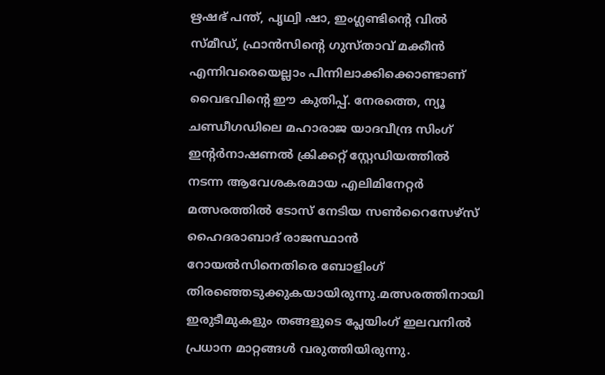ഋഷഭ് പന്ത്, പൃഥ്വി ഷാ, ഇംഗ്ലണ്ടിന്റെ വിൽ സ്മീഡ്, ഫ്രാൻസിന്റെ ഗുസ്താവ് മക്കീൻ എന്നിവരെയെല്ലാം പിന്നിലാക്കിക്കൊണ്ടാണ് വൈഭവിന്റെ ഈ കുതിപ്പ്. നേരത്തെ, ന്യൂ ചണ്ഡീഗഡിലെ മഹാരാജ യാദവീന്ദ്ര സിംഗ് ഇന്റർനാഷണൽ ക്രിക്കറ്റ് സ്റ്റേഡിയത്തിൽ നടന്ന ആവേശകരമായ എലിമിനേറ്റർ മത്സരത്തിൽ ടോസ് നേടിയ സൺറൈസേഴ്‌സ് ഹൈദരാബാദ് രാജസ്ഥാൻ റോയൽസിനെതിരെ ബോളിംഗ് തിരഞ്ഞെടുക്കുകയായിരുന്നു.മത്സരത്തിനായി ഇരുടീമുകളും തങ്ങളുടെ പ്ലേയിംഗ് ഇലവനിൽ പ്രധാന മാറ്റങ്ങൾ വരുത്തിയിരുന്നു.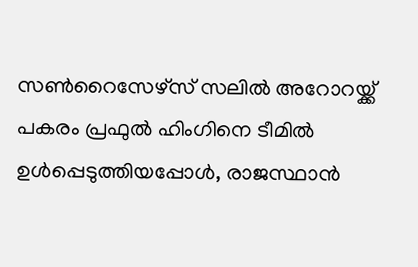സൺറൈസേഴ്‌സ് സലിൽ അറോറയ്ക്ക് പകരം പ്രഫുൽ ഹിംഗിനെ ടീമിൽ ഉൾപ്പെടുത്തിയപ്പോൾ, രാജസ്ഥാൻ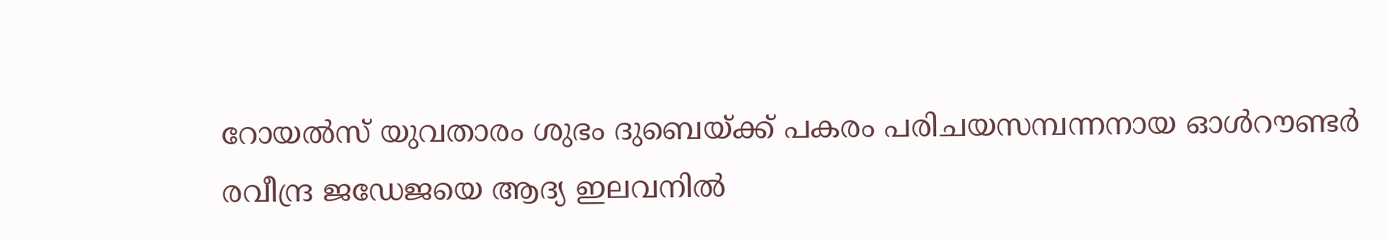റോയൽസ് യുവതാരം ശുഭം ദുബെയ്ക്ക് പകരം പരിചയസമ്പന്നനായ ഓൾറൗണ്ടർ രവീന്ദ്ര ജഡേജയെ ആദ്യ ഇലവനിൽ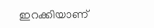ഇറക്കിയാണ്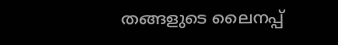തങ്ങളുടെ ലൈനപ്പ്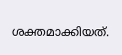ശക്തമാക്കിയത്.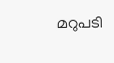മറുപടി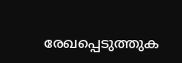രേഖപ്പെടുത്തുക